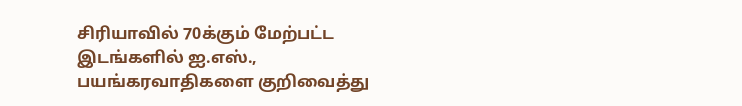சிரியாவில் 70க்கும் மேற்பட்ட இடங்களில் ஐ.எஸ்., பயங்கரவாதிகளை குறிவைத்து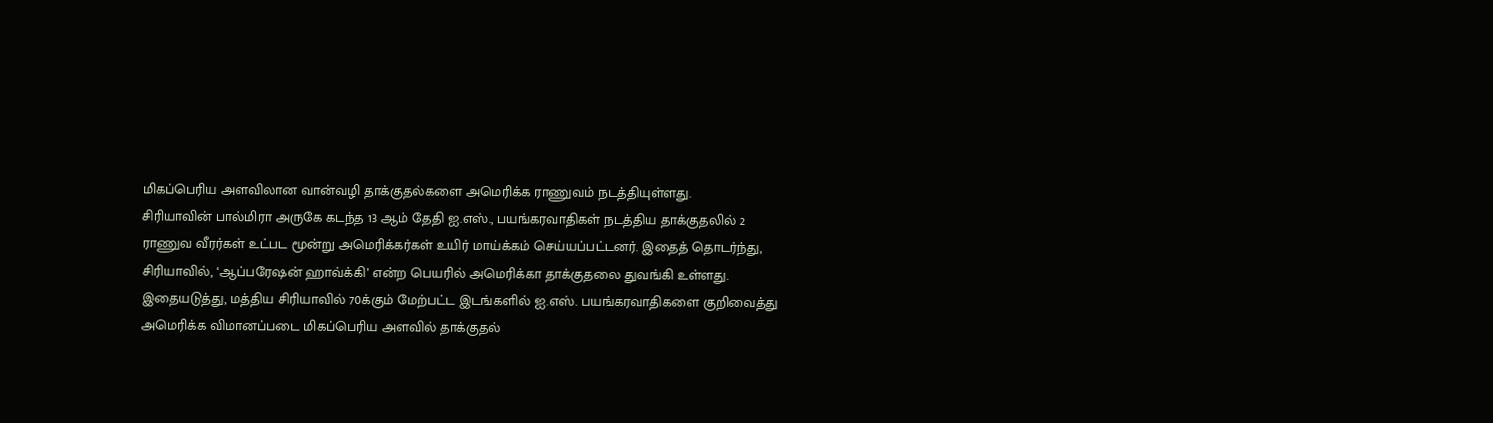மிகப்பெரிய அளவிலான வான்வழி தாக்குதல்களை அமெரிக்க ராணுவம் நடத்தியுள்ளது.
சிரியாவின் பால்மிரா அருகே கடந்த 13 ஆம் தேதி ஐ.எஸ்., பயங்கரவாதிகள் நடத்திய தாக்குதலில் 2 ராணுவ வீரர்கள் உட்பட மூன்று அமெரிக்கர்கள் உயிர் மாய்க்கம் செய்யப்பட்டனர். இதைத் தொடர்ந்து, சிரியாவில், ‘ஆப்பரேஷன் ஹாவ்க்கி’ என்ற பெயரில் அமெரிக்கா தாக்குதலை துவங்கி உள்ளது.
இதையடுத்து, மத்திய சிரியாவில் 70க்கும் மேற்பட்ட இடங்களில் ஐ.எஸ். பயங்கரவாதிகளை குறிவைத்து அமெரிக்க விமானப்படை மிகப்பெரிய அளவில் தாக்குதல்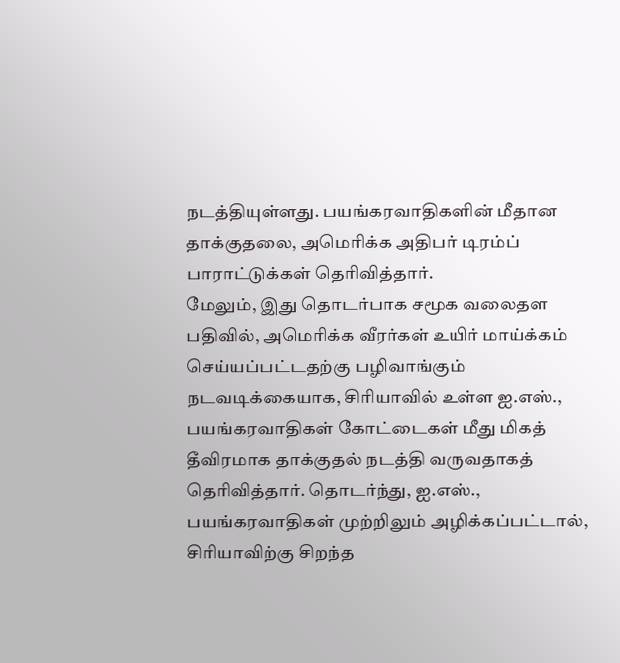நடத்தியுள்ளது. பயங்கரவாதிகளின் மீதான தாக்குதலை, அமெரிக்க அதிபர் டிரம்ப் பாராட்டுக்கள் தெரிவித்தார்.
மேலும், இது தொடர்பாக சமூக வலைதள பதிவில், அமெரிக்க வீரர்கள் உயிர் மாய்க்கம் செய்யப்பட்டதற்கு பழிவாங்கும் நடவடிக்கையாக, சிரியாவில் உள்ள ஐ.எஸ்., பயங்கரவாதிகள் கோட்டைகள் மீது மிகத் தீவிரமாக தாக்குதல் நடத்தி வருவதாகத் தெரிவித்தார். தொடர்ந்து, ஐ.எஸ்., பயங்கரவாதிகள் முற்றிலும் அழிக்கப்பட்டால், சிரியாவிற்கு சிறந்த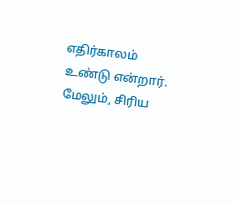எதிர்காலம் உண்டு என்றார்.
மேலும், சிரிய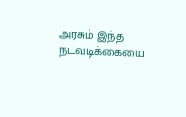அரசும் இந்த நடவடிக்கையை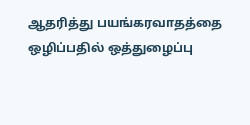ஆதரித்து பயங்கரவாதத்தை ஒழிப்பதில் ஒத்துழைப்பு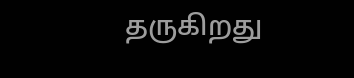தருகிறது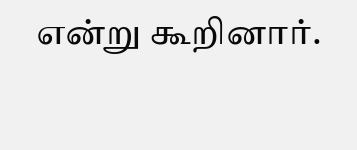என்று கூறினார்.